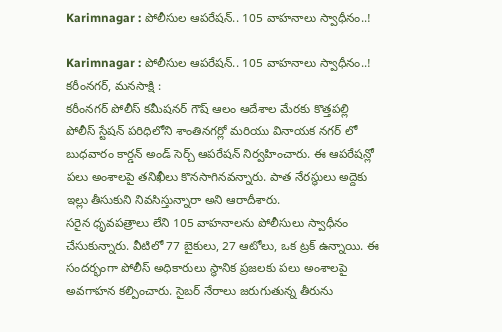Karimnagar : పోలీసుల ఆపరేషన్.. 105 వాహనాలు స్వాధీనం..!

Karimnagar : పోలీసుల ఆపరేషన్.. 105 వాహనాలు స్వాధీనం..!
కరీంనగర్, మనసాక్షి :
కరీంనగర్ పోలీస్ కమీషనర్ గౌష్ ఆలం ఆదేశాల మేరకు కొత్తపల్లి పోలీస్ స్టేషన్ పరిధిలోని శాంతినగర్లో మరియు వినాయక నగర్ లో బుధవారం కార్డన్ అండ్ సెర్చ్ ఆపరేషన్ నిర్వహించారు. ఈ ఆపరేషన్లో పలు అంశాలపై తనిఖీలు కొనసాగినవన్నారు. పాత నేరస్థులు అద్దెకు ఇల్లు తీసుకుని నివసిస్తున్నారా అని ఆరాదీశారు.
సరైన ధృవపత్రాలు లేని 105 వాహనాలను పోలీసులు స్వాధీనం చేసుకున్నారు. వీటిలో 77 బైకులు, 27 ఆటోలు, ఒక ట్రక్ ఉన్నాయి. ఈ సందర్భంగా పోలీస్ అధికారులు స్థానిక ప్రజలకు పలు అంశాలపై అవగాహన కల్పించారు. సైబర్ నేరాలు జరుగుతున్న తీరును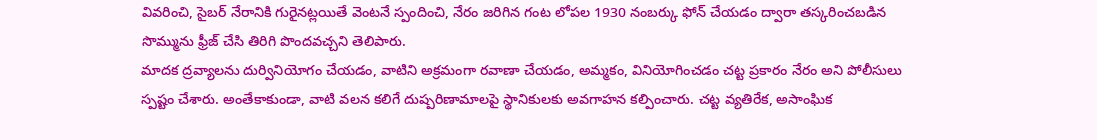వివరించి, సైబర్ నేరానికి గురైనట్లయితే వెంటనే స్పందించి, నేరం జరిగిన గంట లోపల 1930 నంబర్కు ఫోన్ చేయడం ద్వారా తస్కరించబడిన సొమ్మును ఫ్రీజ్ చేసి తిరిగి పొందవచ్చని తెలిపారు.
మాదక ద్రవ్యాలను దుర్వినియోగం చేయడం, వాటిని అక్రమంగా రవాణా చేయడం, అమ్మకం, వినియోగించడం చట్ట ప్రకారం నేరం అని పోలీసులు స్పష్టం చేశారు. అంతేకాకుండా, వాటి వలన కలిగే దుష్పరిణామాలపై స్థానికులకు అవగాహన కల్పించారు. చట్ట వ్యతిరేక, అసాంఘిక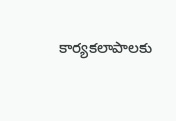కార్యకలాపాలకు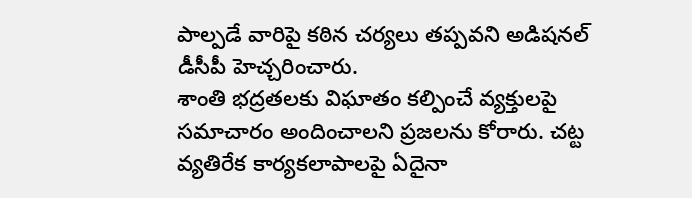పాల్పడే వారిపై కఠిన చర్యలు తప్పవని అడిషనల్ డీసీపీ హెచ్చరించారు.
శాంతి భద్రతలకు విఘాతం కల్పించే వ్యక్తులపై సమాచారం అందించాలని ప్రజలను కోరారు. చట్ట వ్యతిరేక కార్యకలాపాలపై ఏదైనా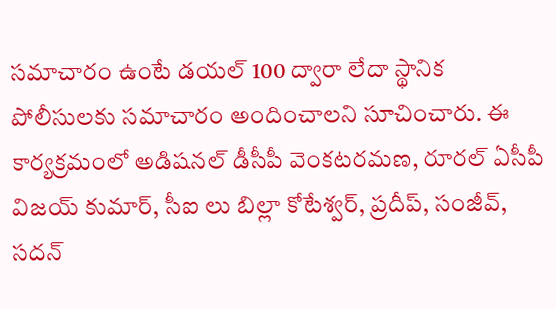సమాచారం ఉంటే డయల్ 100 ద్వారా లేదా స్థానిక పోలీసులకు సమాచారం అందించాలని సూచించారు. ఈ కార్యక్రమంలో అడిషనల్ డీసీపీ వెంకటరమణ, రూరల్ ఏసీపీ విజయ్ కుమార్, సీఐ లు బిల్లా కోటేశ్వర్, ప్రదీప్, సంజీవ్, సదన్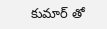కుమార్ తో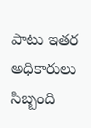పాటు ఇతర అధికారులు సిబ్బంది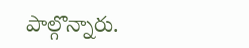పాల్గొన్నారు.